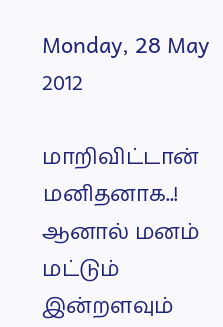Monday, 28 May 2012

மாறிவிட்டான் மனிதனாக..!
ஆனால் மனம் மட்டும்
இன்றளவும்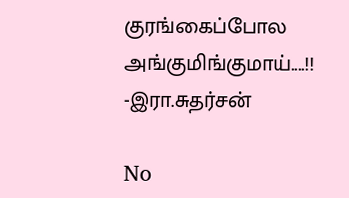குரங்கைப்போல
அங்குமிங்குமாய்....!!
-இரா.சுதர்சன்

No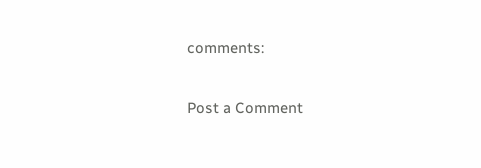comments:

Post a Comment